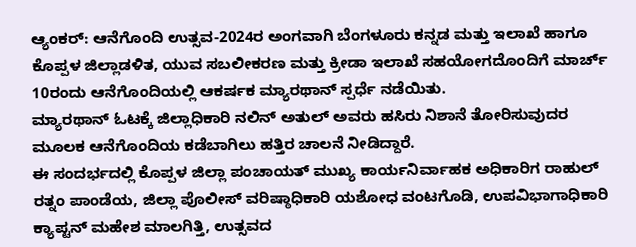ಆ್ಯಂಕರ್: ಆನೆಗೊಂದಿ ಉತ್ಸವ-2024ರ ಅಂಗವಾಗಿ ಬೆಂಗಳೂರು ಕನ್ನಡ ಮತ್ತು ಇಲಾಖೆ ಹಾಗೂ ಕೊಪ್ಪಳ ಜಿಲ್ಲಾಡಳಿತ, ಯುವ ಸಬಲೀಕರಣ ಮತ್ತು ಕ್ರೀಡಾ ಇಲಾಖೆ ಸಹಯೋಗದೊಂದಿಗೆ ಮಾರ್ಚ್ 10ರಂದು ಆನೆಗೊಂದಿಯಲ್ಲಿ ಆಕರ್ಷಕ ಮ್ಯಾರಥಾನ್ ಸ್ಪರ್ಧೆ ನಡೆಯಿತು.
ಮ್ಯಾರಥಾನ್ ಓಟಕ್ಕೆ ಜಿಲ್ಲಾಧಿಕಾರಿ ನಲಿನ್ ಅತುಲ್ ಅವರು ಹಸಿರು ನಿಶಾನೆ ತೋರಿಸುವುದರ ಮೂಲಕ ಆನೆಗೊಂದಿಯ ಕಡೆಬಾಗಿಲು ಹತ್ತಿರ ಚಾಲನೆ ನೀಡಿದ್ದಾರೆ.
ಈ ಸಂದರ್ಭದಲ್ಲಿ ಕೊಪ್ಪಳ ಜಿಲ್ಲಾ ಪಂಚಾಯತ್ ಮುಖ್ಯ ಕಾರ್ಯನಿರ್ವಾಹಕ ಅಧಿಕಾರಿಗ ರಾಹುಲ್ ರತ್ನಂ ಪಾಂಡೆಯ, ಜಿಲ್ಲಾ ಪೊಲೀಸ್ ವರಿಷ್ಠಾಧಿಕಾರಿ ಯಶೋಧ ವಂಟಗೊಡಿ, ಉಪವಿಭಾಗಾಧಿಕಾರಿ ಕ್ಯಾಪ್ಟನ್ ಮಹೇಶ ಮಾಲಗಿತ್ತಿ, ಉತ್ಸವದ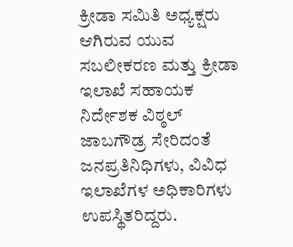ಕ್ರೀಡಾ ಸಮಿತಿ ಅಧ್ಯಕ್ಷರು ಆಗಿರುವ ಯುವ ಸಬಲೀಕರಣ ಮತ್ತು ಕ್ರೀಡಾ ಇಲಾಖೆ ಸಹಾಯಕ ನಿರ್ದೇಶಕ ವಿಠ್ಠಲ್ ಜಾಬಗೌಡ್ರ ಸೇರಿದಂತೆ ಜನಪ್ರತಿನಿಧಿಗಳು, ವಿವಿಧ ಇಲಾಖೆಗಳ ಅಧಿಕಾರಿಗಳು ಉಪಸ್ಥಿತರಿದ್ದರು.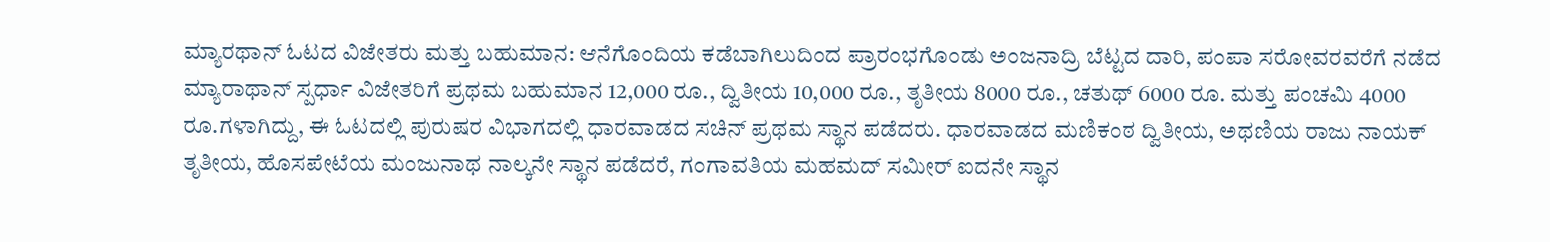ಮ್ಯಾರಥಾನ್ ಓಟದ ವಿಜೇತರು ಮತ್ತು ಬಹುಮಾನ: ಆನೆಗೊಂದಿಯ ಕಡೆಬಾಗಿಲುದಿಂದ ಪ್ರಾರಂಭಗೊಂಡು ಅಂಜನಾದ್ರಿ ಬೆಟ್ಟದ ದಾರಿ, ಪಂಪಾ ಸರೋವರವರೆಗೆ ನಡೆದ ಮ್ಯಾರಾಥಾನ್ ಸ್ಪರ್ಧಾ ವಿಜೇತರಿಗೆ ಪ್ರಥಮ ಬಹುಮಾನ 12,000 ರೂ., ದ್ವಿತೀಯ 10,000 ರೂ., ತೃತೀಯ 8000 ರೂ., ಚತುಥ್ 6000 ರೂ. ಮತ್ತು ಪಂಚಮಿ 4000 ರೂ.ಗಳಾಗಿದ್ದು, ಈ ಓಟದಲ್ಲಿ ಪುರುಷರ ವಿಭಾಗದಲ್ಲಿ ಧಾರವಾಡದ ಸಚಿನ್ ಪ್ರಥಮ ಸ್ಥಾನ ಪಡೆದರು. ಧಾರವಾಡದ ಮಣಿಕಂಠ ದ್ವಿತೀಯ, ಅಥಣಿಯ ರಾಜು ನಾಯಕ್ ತೃತೀಯ, ಹೊಸಪೇಟೆಯ ಮಂಜುನಾಥ ನಾಲ್ಕನೇ ಸ್ಥಾನ ಪಡೆದರೆ, ಗಂಗಾವತಿಯ ಮಹಮದ್ ಸಮೀರ್ ಐದನೇ ಸ್ಥಾನ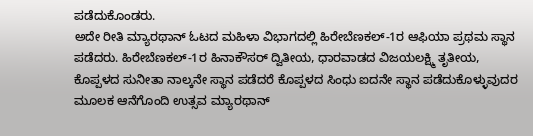ಪಡೆದುಕೊಂಡರು.
ಅದೇ ರೀತಿ ಮ್ಯಾರಥಾನ್ ಓಟದ ಮಹಿಳಾ ವಿಭಾಗದಲ್ಲಿ ಹಿರೇಬೆಣಕಲ್-1ರ ಆಫಿಯಾ ಪ್ರಥಮ ಸ್ಥಾನ ಪಡೆದರು. ಹಿರೇಬೆಣಕಲ್-1ರ ಹಿನಾಕೌಸರ್ ದ್ವಿತೀಯ, ಧಾರವಾಡದ ವಿಜಯಲಕ್ಷ್ಮಿ ತೃತೀಯ, ಕೊಪ್ಪಳದ ಸುನೀತಾ ನಾಲ್ಕನೇ ಸ್ಥಾನ ಪಡೆದರೆ ಕೊಪ್ಪಳದ ಸಿಂಧು ಐದನೇ ಸ್ಥಾನ ಪಡೆದುಕೊಳ್ಳುವುದರ ಮೂಲಕ ಆನೆಗೊಂದಿ ಉತ್ಸವ ಮ್ಯಾರಥಾನ್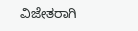ವಿಜೇತರಾಗಿ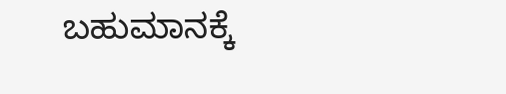ಬಹುಮಾನಕ್ಕೆ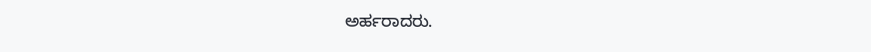ಅರ್ಹರಾದರು.